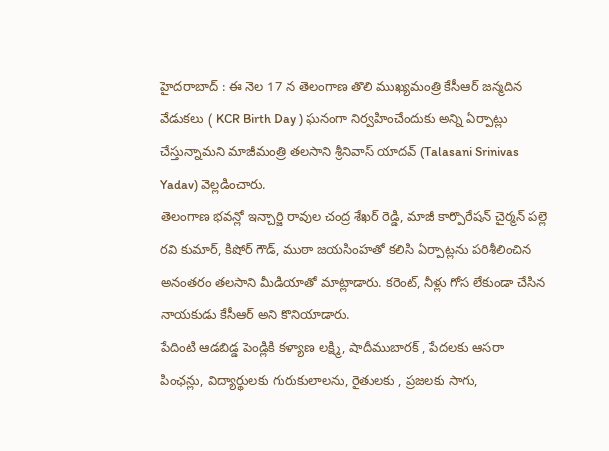హైదరాబాద్ : ఈ నెల 17 న తెలంగాణ తొలి ముఖ్యమంత్రి కేసీఆర్ జన్మదిన వేడుకలు ( KCR Birth Day ) ఘనంగా నిర్వహించేందుకు అన్ని ఏర్పాట్లు చేస్తున్నామని మాజీమంత్రి తలసాని శ్రీనివాస్ యాదవ్ (Talasani Srinivas Yadav) వెల్లడించారు.
తెలంగాణ భవన్లో ఇన్చార్జి రావుల చంద్ర శేఖర్ రెడ్డి, మాజీ కార్పొరేషన్ చైర్మన్ పల్లె రవి కుమార్, కిషోర్ గౌడ్, ముఠా జయసింహతో కలిసి ఏర్పాట్లను పరిశీలించిన అనంతరం తలసాని మీడియాతో మాట్లాడారు. కరెంట్, నీళ్లు గోస లేకుండా చేసిన నాయకుడు కేసీఆర్ అని కొనియాడారు.
పేదింటి ఆడబిడ్డ పెండ్లికి కళ్యాణ లక్ష్మి, షాదీముబారక్ , పేదలకు ఆసరా పింఛన్లు, విద్యార్థులకు గురుకులాలను, రైతులకు , ప్రజలకు సాగు,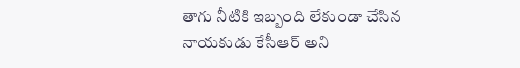తాగు నీటికి ఇబ్బంది లేకుండా చేసిన నాయకుడు కేసీఆర్ అని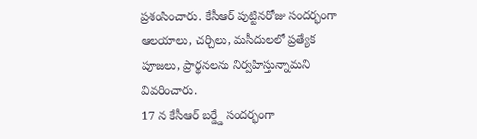ప్రశంసించారు. కేసీఆర్ పుట్టినరోజు సందర్భంగా ఆలయాలు, చర్చిలు, మసీదులలో ప్రత్యేక పూజలు, ప్రార్థనలను నిర్వహిస్తున్నామని వివరించారు.
17 న కేసీఆర్ బర్డ్డే సందర్భంగా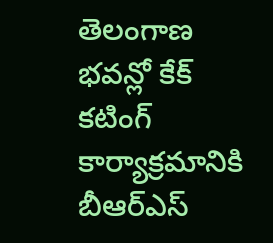తెలంగాణ భవన్లో కేక్ కటింగ్ కార్యాక్రమానికి బీఆర్ఎస్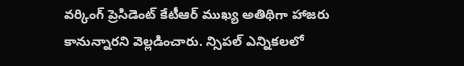వర్కింగ్ ప్రెసిడెంట్ కేటీఆర్ ముఖ్య అతిథిగా హాజరు కానున్నారని వెల్లడించారు. న్సిపల్ ఎన్నికలలో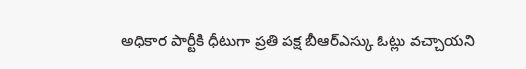అధికార పార్టీకి ధీటుగా ప్రతి పక్ష బీఆర్ఎస్కు ఓట్లు వచ్చాయని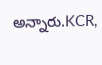అన్నారు.KCR,